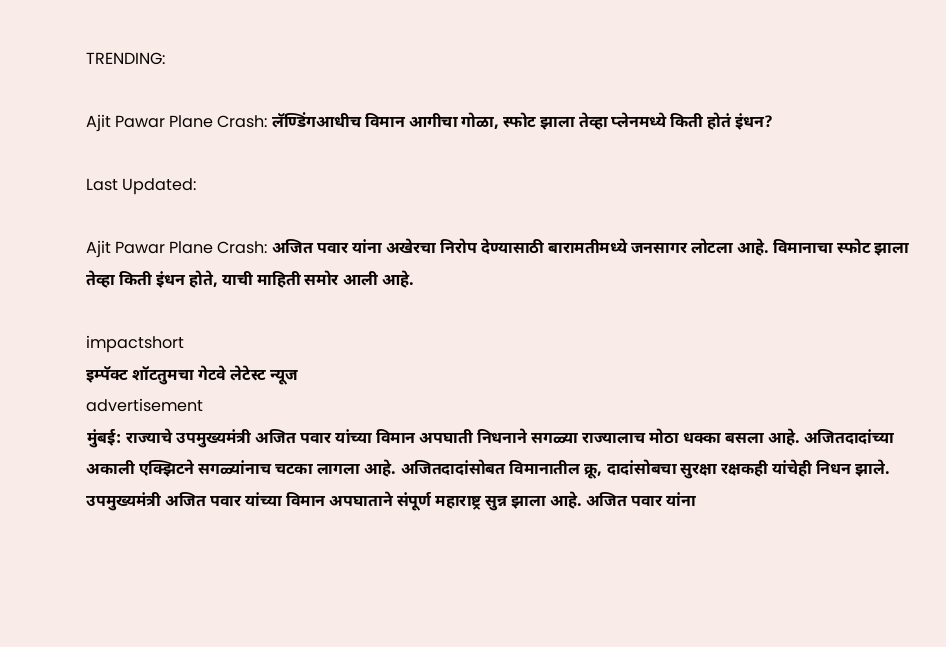TRENDING:

Ajit Pawar Plane Crash: लॅण्डिंगआधीच विमान आगीचा गोळा, स्फोट झाला तेव्हा प्लेनमध्ये किती होतं इंधन?

Last Updated:

Ajit Pawar Plane Crash: अजित पवार यांना अखेरचा निरोप देण्यासाठी बारामतीमध्ये जनसागर लोटला आहे. विमानाचा स्फोट झाला तेव्हा किती इंधन होते, याची माहिती समोर आली आहे.

impactshort
इम्पॅक्ट शॉटतुमचा गेटवे लेटेस्ट न्यूज
advertisement
मुंबई: राज्याचे उपमुख्यमंत्री अजित पवार यांच्या विमान अपघाती निधनाने सगळ्या राज्यालाच मोठा धक्का बसला आहे. अजितदादांच्या अकाली एक्झिटने सगळ्यांनाच चटका लागला आहे. अजितदादांसोबत विमानातील क्रू, दादांसोबचा सुरक्षा रक्षकही यांचेही निधन झाले. उपमुख्यमंत्री अजित पवार यांच्या विमान अपघाताने संपूर्ण महाराष्ट्र सुन्न झाला आहे. अजित पवार यांना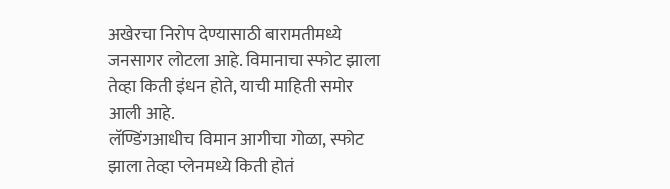अखेरचा निरोप देण्यासाठी बारामतीमध्ये जनसागर लोटला आहे. विमानाचा स्फोट झाला तेव्हा किती इंधन होते, याची माहिती समोर आली आहे.
लॅण्डिंगआधीच विमान आगीचा गोळा, स्फोट झाला तेव्हा प्लेनमध्ये किती होतं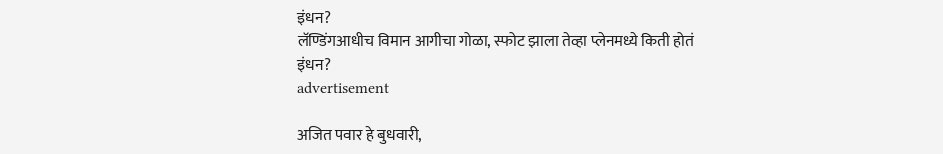इंधन?
लॅण्डिंगआधीच विमान आगीचा गोळा, स्फोट झाला तेव्हा प्लेनमध्ये किती होतं इंधन?
advertisement

अजित पवार हे बुधवारी,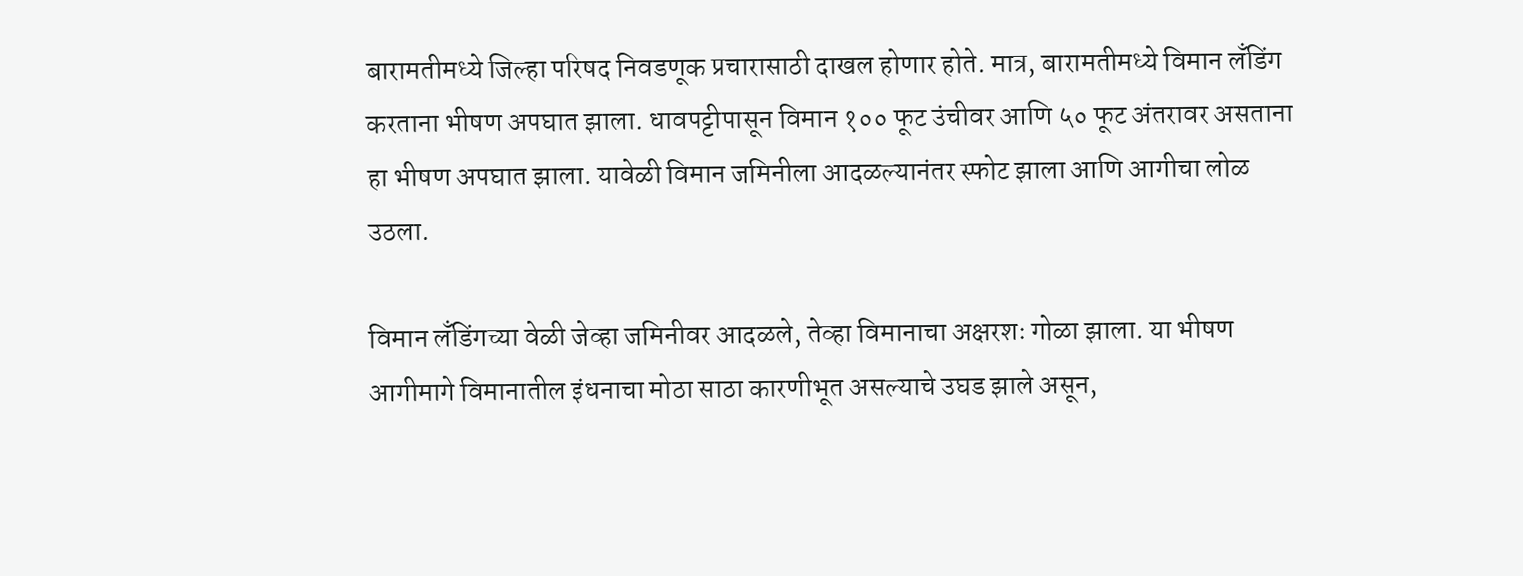बारामतीमध्ये जिल्हा परिषद निवडणूक प्रचारासाठी दाखल होणार होते. मात्र, बारामतीमध्ये विमान लँडिंग करताना भीषण अपघात झाला. धावपट्टीपासून विमान १०० फूट उंचीवर आणि ५० फूट अंतरावर असताना हा भीषण अपघात झाला. यावेळी विमान जमिनीला आदळल्यानंतर स्फोट झाला आणि आगीचा लोळ उठला.

विमान लँडिंगच्या वेळी जेव्हा जमिनीवर आदळले, तेव्हा विमानाचा अक्षरशः गोळा झाला. या भीषण आगीमागे विमानातील इंधनाचा मोठा साठा कारणीभूत असल्याचे उघड झाले असून,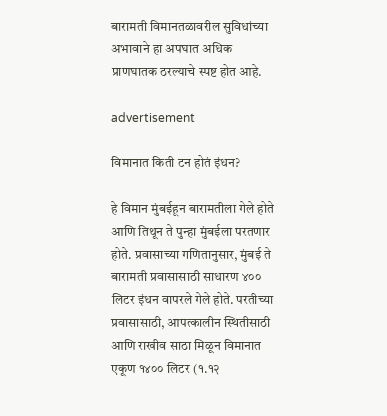बारामती विमानतळावरील सुविधांच्या अभावाने हा अपघात अधिक प्राणघातक ठरल्याचे स्पष्ट होत आहे.

advertisement

विमानात किती टन होतं इंधन?

हे विमान मुंबईहून बारामतीला गेले होते आणि तिथून ते पुन्हा मुंबईला परतणार होते. प्रवासाच्या गणितानुसार, मुंबई ते बारामती प्रवासासाठी साधारण ४०० लिटर इंधन वापरले गेले होते. परतीच्या प्रवासासाठी, आपत्कालीन स्थितीसाठी आणि राखीव साठा मिळून विमानात एकूण १४०० लिटर (१.१२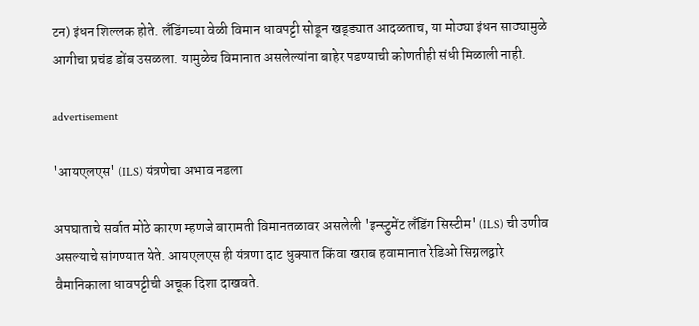टन) इंधन शिल्लक होते. लँडिंगच्या वेळी विमान धावपट्टी सोडून खड्ड्यात आदळताच, या मोठ्या इंधन साठ्यामुळे आगीचा प्रचंड डोंब उसळला. यामुळेच विमानात असलेल्यांना बाहेर पडण्याची कोणतीही संधी मिळाली नाही.

advertisement

'आयएलएस' (ILS) यंत्रणेचा अभाव नडला

अपघाताचे सर्वात मोठे कारण म्हणजे बारामती विमानतळावर असलेली 'इन्स्ट्रुमेंट लँडिंग सिस्टीम' (ILS) ची उणीव असल्याचे सांगण्यात येते. आयएलएस ही यंत्रणा दाट धुक्यात किंवा खराब हवामानात रेडिओ सिग्नलद्वारे वैमानिकाला धावपट्टीची अचूक दिशा दाखवते.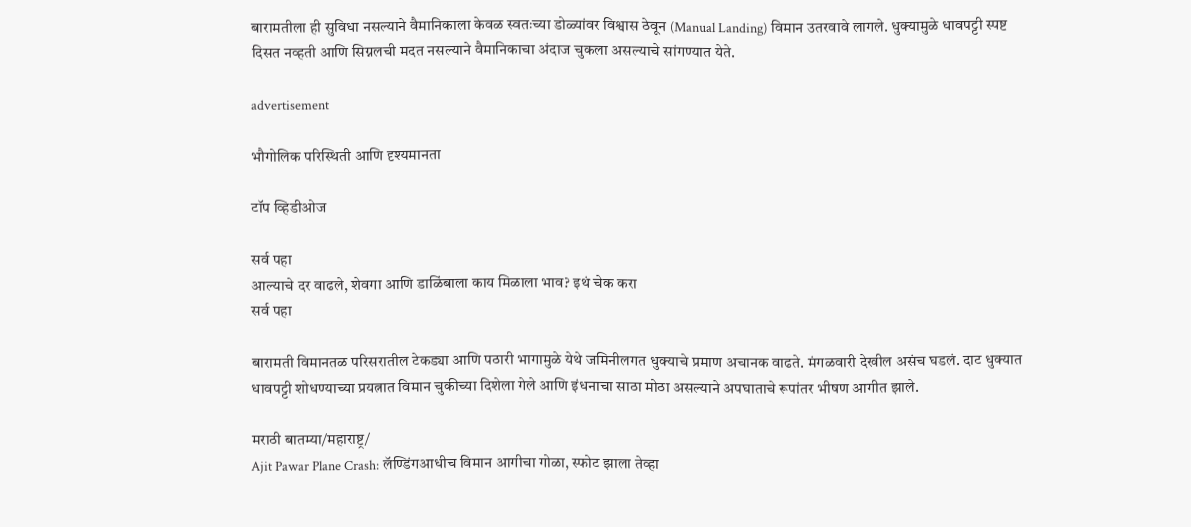बारामतीला ही सुविधा नसल्याने वैमानिकाला केवळ स्वतःच्या डोळ्यांवर विश्वास ठेवून (Manual Landing) विमान उतरवावे लागले. धुक्यामुळे धावपट्टी स्पष्ट दिसत नव्हती आणि सिग्नलची मदत नसल्याने वैमानिकाचा अंदाज चुकला असल्याचे सांगण्यात येते.

advertisement

भौगोलिक परिस्थिती आणि दृश्यमानता

टॉप व्हिडीओज

सर्व पहा
आल्याचे दर वाढले, शेवगा आणि डाळिंबाला काय मिळाला भाव? इथं चेक करा
सर्व पहा

बारामती विमानतळ परिसरातील टेकड्या आणि पठारी भागामुळे येथे जमिनीलगत धुक्याचे प्रमाण अचानक वाढते. मंगळवारी देखील असंच घडलं. दाट धुक्यात धावपट्टी शोधण्याच्या प्रयत्नात विमान चुकीच्या दिशेला गेले आणि इंधनाचा साठा मोठा असल्याने अपघाताचे रूपांतर भीषण आगीत झाले.

मराठी बातम्या/महाराष्ट्र/
Ajit Pawar Plane Crash: लॅण्डिंगआधीच विमान आगीचा गोळा, स्फोट झाला तेव्हा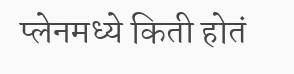प्लेनमध्ये किती होतं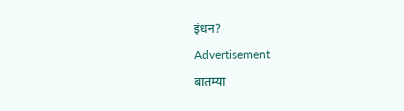इंधन?
Advertisement
बातम्या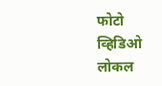फोटो
व्हिडिओ
लोकल